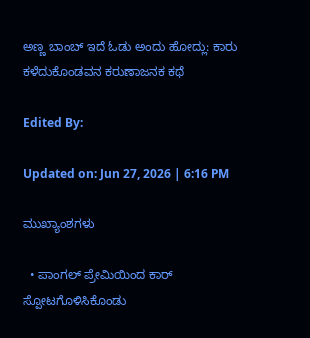ಅಣ್ಣ ಬಾಂಬ್ ಇದೆ ಓಡು ಅಂದು ಹೋದ್ಲು: ಕಾರು ಕಳೆದುಕೊಂಡವನ ಕರುಣಾಜನಕ ಕಥೆ

Edited By:

Updated on: Jun 27, 2026 | 6:16 PM

ಮುಖ್ಯಾಂಶಗಳು

  • ಪಾಂಗಲ್ ಪ್ರೇಮಿಯಿಂದ ಕಾರ್ ಸ್ಪೋಟಗೊಳಿಸಿಕೊಂಡು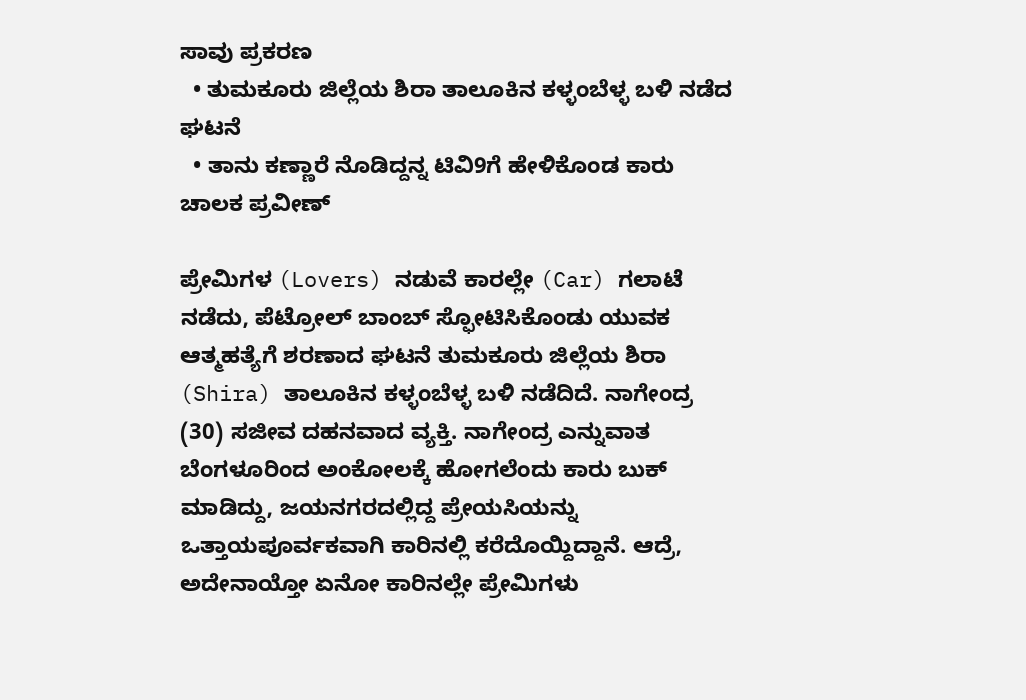ಸಾವು ಪ್ರಕರಣ
  • ತುಮಕೂರು ಜಿಲ್ಲೆಯ ಶಿರಾ ತಾಲೂಕಿನ ಕಳ್ಳಂಬೆಳ್ಳ ಬಳಿ ನಡೆದ ಘಟನೆ
  • ತಾನು ಕಣ್ಣಾರೆ ನೊಡಿದ್ದನ್ನ ಟಿವಿ9ಗೆ ಹೇಳಿಕೊಂಡ ಕಾರು ಚಾಲಕ ಪ್ರವೀಣ್

ಪ್ರೇಮಿಗಳ (Lovers) ನಡುವೆ ಕಾರಲ್ಲೇ (Car) ಗಲಾಟೆ ನಡೆದು, ಪೆಟ್ರೋಲ್‌ ಬಾಂಬ್‌ ಸ್ಫೋಟಿಸಿಕೊಂಡು ಯುವಕ ಆತ್ಮಹತ್ಯೆಗೆ ಶರಣಾದ ಘಟನೆ ತುಮಕೂರು ಜಿಲ್ಲೆಯ ಶಿರಾ (Shira) ತಾಲೂಕಿನ ಕಳ್ಳಂಬೆಳ್ಳ ಬಳಿ ನಡೆದಿದೆ. ನಾಗೇಂದ್ರ (30) ಸಜೀವ ದಹನವಾದ ವ್ಯಕ್ತಿ. ನಾಗೇಂದ್ರ ಎನ್ನುವಾತ ಬೆಂಗಳೂರಿಂದ ಅಂಕೋಲಕ್ಕೆ ಹೋಗಲೆಂದು ಕಾರು ಬುಕ್ ಮಾಡಿದ್ದು, ಜಯನಗರದಲ್ಲಿದ್ದ ಪ್ರೇಯಸಿಯನ್ನು ಒತ್ತಾಯಪೂರ್ವಕವಾಗಿ ಕಾರಿನಲ್ಲಿ ಕರೆದೊಯ್ದಿದ್ದಾನೆ. ಆದ್ರೆ, ಅದೇನಾಯ್ತೋ ಏನೋ ಕಾರಿನಲ್ಲೇ ಪ್ರೇಮಿಗಳು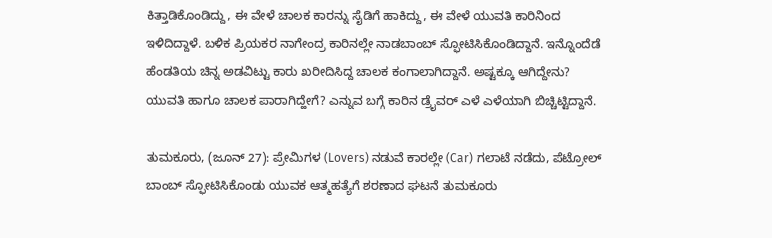ಕಿತ್ತಾಡಿಕೊಂಡಿದ್ದು, ಈ ವೇಳೆ ಚಾಲಕ ಕಾರನ್ನು ಸೈಡಿಗೆ ಹಾಕಿದ್ದು, ಈ ವೇಳೆ ಯುವತಿ ಕಾರಿನಿಂದ ಇಳಿದಿದ್ದಾಳೆ. ಬಳಿಕ ಪ್ರಿಯಕರ ನಾಗೇಂದ್ರ ಕಾರಿನಲ್ಲೇ ನಾಡಬಾಂಬ್ ಸ್ಫೋಟಿಸಿಕೊಂಡಿದ್ದಾನೆ. ಇನ್ನೊಂದೆಡೆ ಹೆಂಡತಿಯ ಚಿನ್ನ ಅಡವಿಟ್ಟು ಕಾರು ಖರೀದಿಸಿದ್ದ ಚಾಲಕ ಕಂಗಾಲಾಗಿದ್ದಾನೆ. ಅಷ್ಟಕ್ಕೂ ಆಗಿದ್ದೇನು? ಯುವತಿ ಹಾಗೂ ಚಾಲಕ ಪಾರಾಗಿದ್ಹೇಗೆ? ಎನ್ನುವ ಬಗ್ಗೆ ಕಾರಿನ ಡ್ರೈವರ್ ಎಳೆ ಎಳೆಯಾಗಿ ಬಿಚ್ಚಿಟ್ಟಿದ್ದಾನೆ.

ತುಮಕೂರು, (ಜೂನ್ 27): ಪ್ರೇಮಿಗಳ (Lovers) ನಡುವೆ ಕಾರಲ್ಲೇ (Car) ಗಲಾಟೆ ನಡೆದು, ಪೆಟ್ರೋಲ್‌ ಬಾಂಬ್‌ ಸ್ಫೋಟಿಸಿಕೊಂಡು ಯುವಕ ಆತ್ಮಹತ್ಯೆಗೆ ಶರಣಾದ ಘಟನೆ ತುಮಕೂರು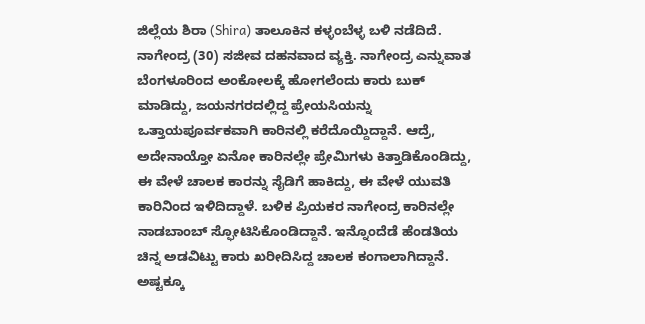ಜಿಲ್ಲೆಯ ಶಿರಾ (Shira) ತಾಲೂಕಿನ ಕಳ್ಳಂಬೆಳ್ಳ ಬಳಿ ನಡೆದಿದೆ. ನಾಗೇಂದ್ರ (30) ಸಜೀವ ದಹನವಾದ ವ್ಯಕ್ತಿ. ನಾಗೇಂದ್ರ ಎನ್ನುವಾತ ಬೆಂಗಳೂರಿಂದ ಅಂಕೋಲಕ್ಕೆ ಹೋಗಲೆಂದು ಕಾರು ಬುಕ್ ಮಾಡಿದ್ದು, ಜಯನಗರದಲ್ಲಿದ್ದ ಪ್ರೇಯಸಿಯನ್ನು ಒತ್ತಾಯಪೂರ್ವಕವಾಗಿ ಕಾರಿನಲ್ಲಿ ಕರೆದೊಯ್ದಿದ್ದಾನೆ. ಆದ್ರೆ, ಅದೇನಾಯ್ತೋ ಏನೋ ಕಾರಿನಲ್ಲೇ ಪ್ರೇಮಿಗಳು ಕಿತ್ತಾಡಿಕೊಂಡಿದ್ದು, ಈ ವೇಳೆ ಚಾಲಕ ಕಾರನ್ನು ಸೈಡಿಗೆ ಹಾಕಿದ್ದು, ಈ ವೇಳೆ ಯುವತಿ ಕಾರಿನಿಂದ ಇಳಿದಿದ್ದಾಳೆ. ಬಳಿಕ ಪ್ರಿಯಕರ ನಾಗೇಂದ್ರ ಕಾರಿನಲ್ಲೇ ನಾಡಬಾಂಬ್ ಸ್ಫೋಟಿಸಿಕೊಂಡಿದ್ದಾನೆ. ಇನ್ನೊಂದೆಡೆ ಹೆಂಡತಿಯ ಚಿನ್ನ ಅಡವಿಟ್ಟು ಕಾರು ಖರೀದಿಸಿದ್ದ ಚಾಲಕ ಕಂಗಾಲಾಗಿದ್ದಾನೆ. ಅಷ್ಟಕ್ಕೂ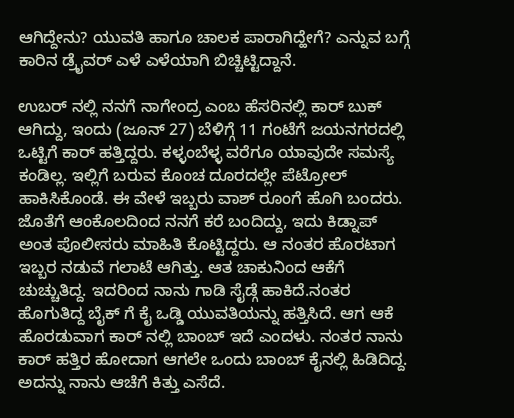ಆಗಿದ್ದೇನು? ಯುವತಿ ಹಾಗೂ ಚಾಲಕ ಪಾರಾಗಿದ್ಹೇಗೆ? ಎನ್ನುವ ಬಗ್ಗೆ ಕಾರಿನ ಡ್ರೈವರ್ ಎಳೆ ಎಳೆಯಾಗಿ ಬಿಚ್ಚಿಟ್ಟಿದ್ದಾನೆ.

ಉಬರ್ ನಲ್ಲಿ ನನಗೆ ನಾಗೇಂದ್ರ ಎಂಬ ಹೆಸರಿನಲ್ಲಿ ಕಾರ್ ಬುಕ್ ಆಗಿದ್ದು, ಇಂದು (ಜೂನ್ 27) ಬೆಳಿಗ್ಗೆ 11 ಗಂಟೆಗೆ ಜಯನಗರದಲ್ಲಿ ಒಟ್ಟಿಗೆ ಕಾರ್ ಹತ್ತಿದ್ದರು. ಕಳ್ಳಂಬೆಳ್ಳ ವರೆಗೂ ಯಾವುದೇ ಸಮಸ್ಯೆ ಕಂಡಿಲ್ಲ. ಇಲ್ಲಿಗೆ ಬರುವ ಕೊಂಚ ದೂರದಲ್ಲೇ ಪೆಟ್ರೋಲ್ ಹಾಕಿಸಿಕೊಂಡೆ. ಈ ವೇಳೆ ಇಬ್ಬರು ವಾಶ್ ರೂಂಗೆ ಹೊಗಿ ಬಂದರು. ಜೊತೆಗೆ ಆಂಕೊಲದಿಂದ ನನಗೆ ಕರೆ ಬಂದಿದ್ದು, ಇದು ಕಿಡ್ನಾಪ್ ಅಂತ ಪೊಲೀಸರು ಮಾಹಿತಿ ಕೊಟ್ಟಿದ್ದರು. ಆ ನಂತರ ಹೊರಟಾಗ ಇಬ್ಬರ ನಡುವೆ ಗಲಾಟೆ ಆಗಿತ್ತು. ಆತ ಚಾಕುನಿಂದ ಆಕೆಗೆ ಚುಚ್ಚುತಿದ್ದ. ಇದರಿಂದ ನಾನು ಗಾಡಿ ಸೈಡ್ಗೆ ಹಾಕಿದೆ.ನಂತರ ಹೊಗುತಿದ್ದ ಬೈಕ್ ಗೆ ಕೈ ಒಡ್ಡಿ ಯುವತಿಯನ್ನು ಹತ್ತಿಸಿದೆ. ಆಗ ಆಕೆ ಹೊರಡುವಾಗ ಕಾರ್ ನಲ್ಲಿ ಬಾಂಬ್ ಇದೆ ಎಂದಳು. ನಂತರ ನಾನು ಕಾರ್ ಹತ್ತಿರ ಹೋದಾಗ ಆಗಲೇ ಒಂದು ಬಾಂಬ್ ಕೈನಲ್ಲಿ ಹಿಡಿದಿದ್ದ. ಅದನ್ನು ನಾನು ಆಚೆಗೆ ಕಿತ್ತು ಎಸೆದೆ.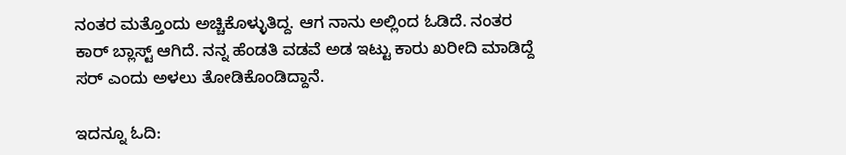ನಂತರ ಮತ್ತೊಂದು ಅಚ್ಚಿಕೊಳ್ಳುತಿದ್ದ. ಆಗ ನಾನು ಅಲ್ಲಿಂದ ಓಡಿದೆ. ನಂತರ ಕಾರ್ ಬ್ಲಾಸ್ಟ್ ಆಗಿದೆ. ನನ್ನ ಹೆಂಡತಿ ವಡವೆ ಅಡ ಇಟ್ಟು ಕಾರು ಖರೀದಿ ಮಾಡಿದ್ದೆ ಸರ್ ಎಂದು ಅಳಲು ತೋಡಿಕೊಂಡಿದ್ದಾನೆ.

ಇದನ್ನೂ ಓದಿ: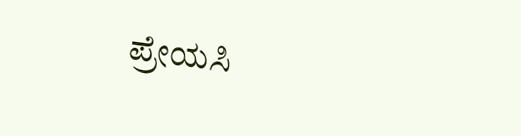ಪ್ರೇಯಸಿ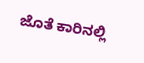ಜೊತೆ ಕಾರಿನಲ್ಲಿ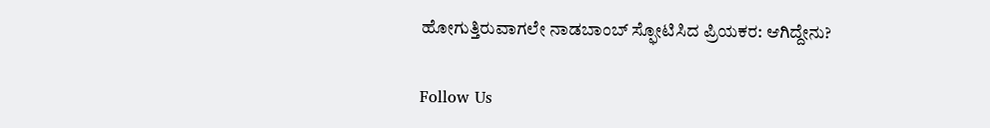ಹೋಗುತ್ತಿರುವಾಗಲೇ ನಾಡಬಾಂಬ್ ಸ್ಫೋಟಿಸಿದ ಪ್ರಿಯಕರ: ಆಗಿದ್ದೇನು?

Follow Us